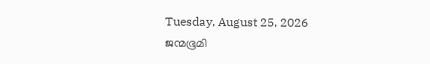Tuesday, August 25, 2026
ജന്മഭൂമി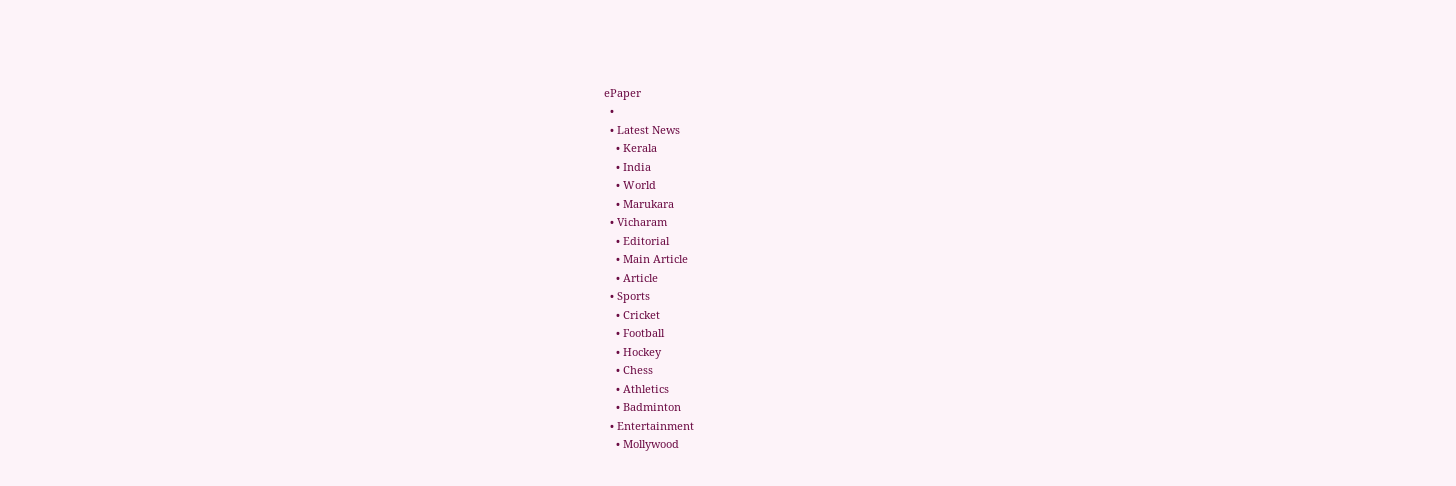ePaper
  •
  • Latest News
    • Kerala
    • India
    • World
    • Marukara
  • Vicharam
    • Editorial
    • Main Article
    • Article
  • Sports
    • Cricket
    • Football
    • Hockey
    • Chess
    • Athletics
    • Badminton
  • Entertainment
    • Mollywood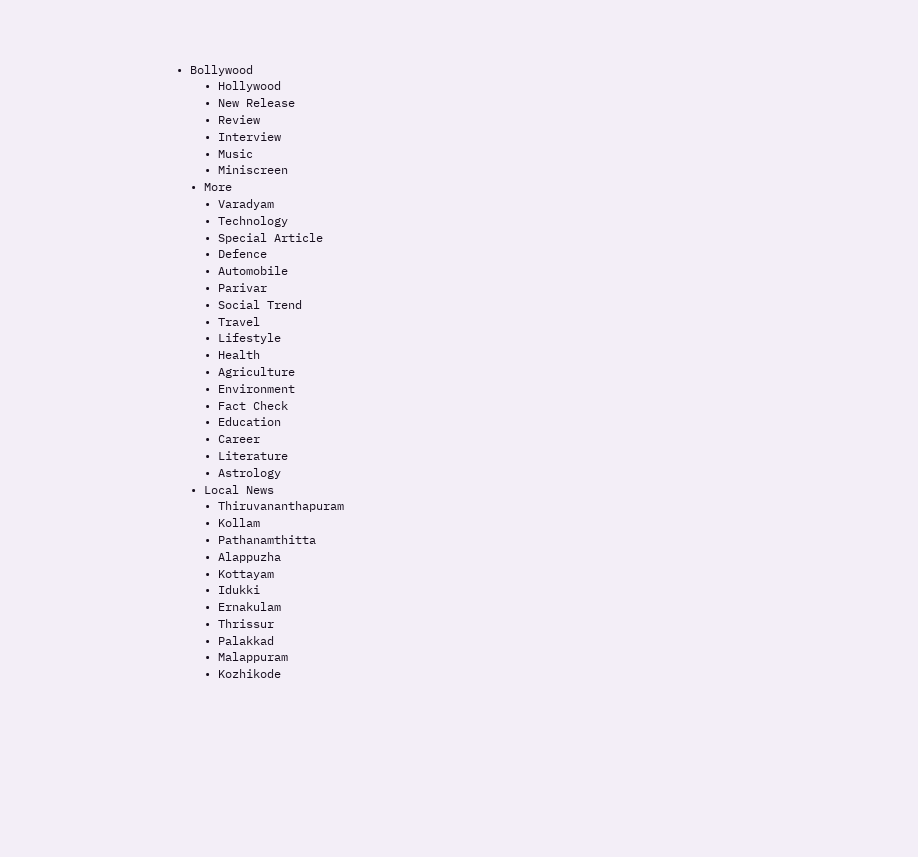• Bollywood
    • Hollywood
    • New Release
    • Review
    • Interview
    • Music
    • Miniscreen
  • More
    • Varadyam
    • Technology
    • Special Article
    • Defence
    • Automobile
    • Parivar
    • Social Trend
    • Travel
    • Lifestyle
    • Health
    • Agriculture
    • Environment
    • Fact Check
    • Education
    • Career
    • Literature
    • Astrology
  • Local News
    • Thiruvananthapuram
    • Kollam
    • Pathanamthitta
    • Alappuzha
    • Kottayam
    • Idukki
    • Ernakulam
    • Thrissur
    • Palakkad
    • Malappuram
    • Kozhikode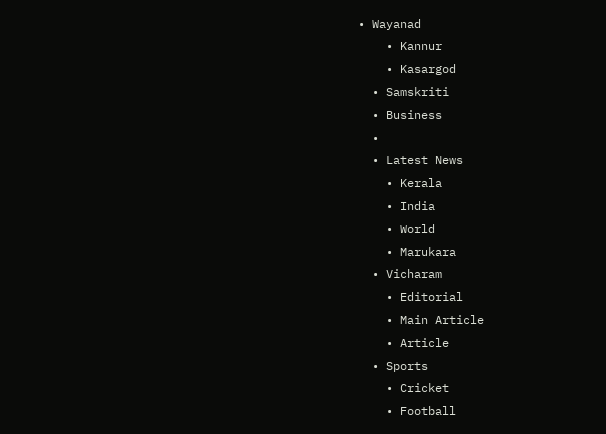• Wayanad
    • Kannur
    • Kasargod
  • Samskriti
  • Business
  •
  • Latest News
    • Kerala
    • India
    • World
    • Marukara
  • Vicharam
    • Editorial
    • Main Article
    • Article
  • Sports
    • Cricket
    • Football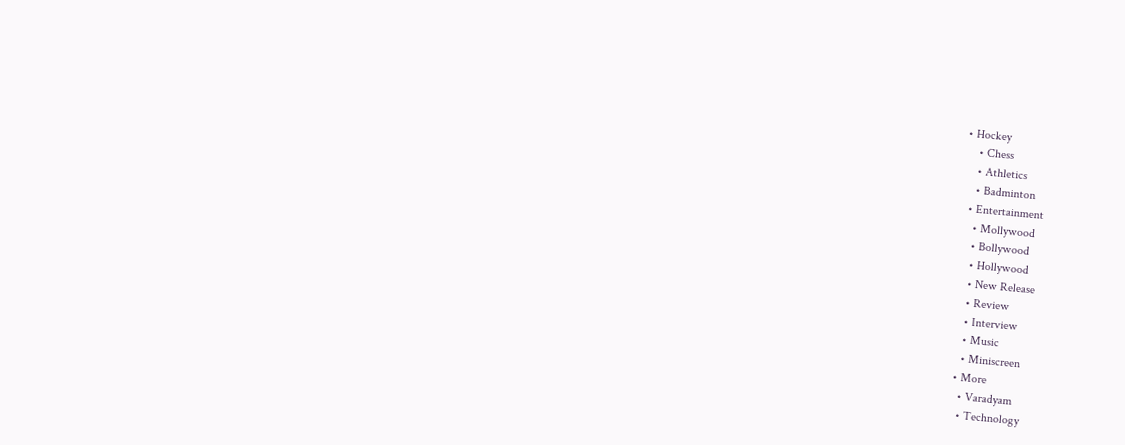• Hockey
    • Chess
    • Athletics
    • Badminton
  • Entertainment
    • Mollywood
    • Bollywood
    • Hollywood
    • New Release
    • Review
    • Interview
    • Music
    • Miniscreen
  • More
    • Varadyam
    • Technology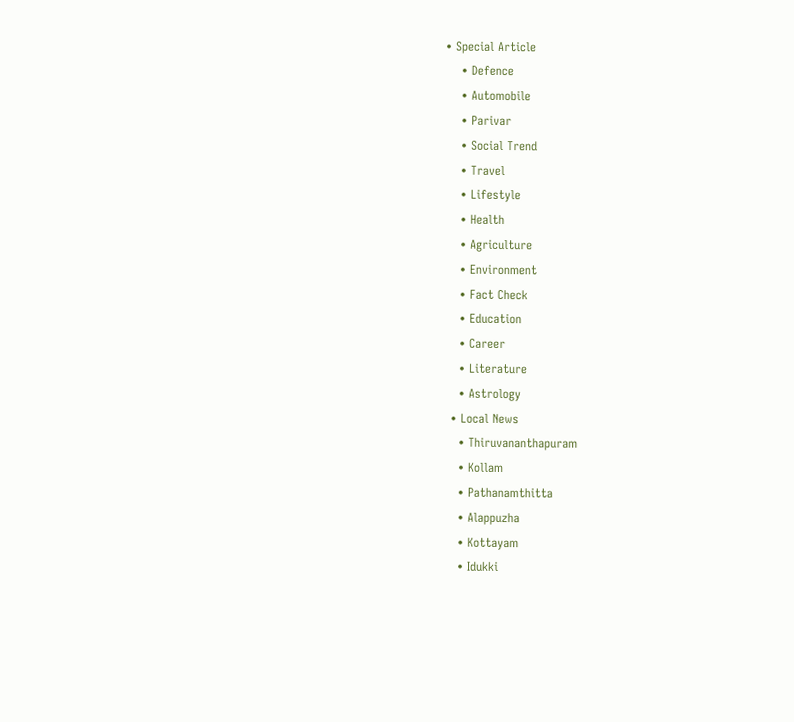• Special Article
    • Defence
    • Automobile
    • Parivar
    • Social Trend
    • Travel
    • Lifestyle
    • Health
    • Agriculture
    • Environment
    • Fact Check
    • Education
    • Career
    • Literature
    • Astrology
  • Local News
    • Thiruvananthapuram
    • Kollam
    • Pathanamthitta
    • Alappuzha
    • Kottayam
    • Idukki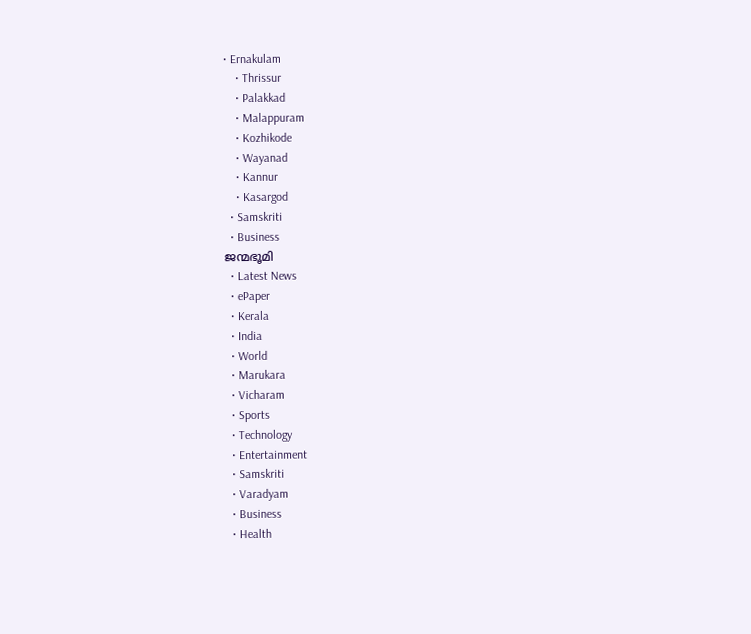• Ernakulam
    • Thrissur
    • Palakkad
    • Malappuram
    • Kozhikode
    • Wayanad
    • Kannur
    • Kasargod
  • Samskriti
  • Business
ജന്മഭൂമി
  • Latest News
  • ePaper
  • Kerala
  • India
  • World
  • Marukara
  • Vicharam
  • Sports
  • Technology
  • Entertainment
  • Samskriti
  • Varadyam
  • Business
  • Health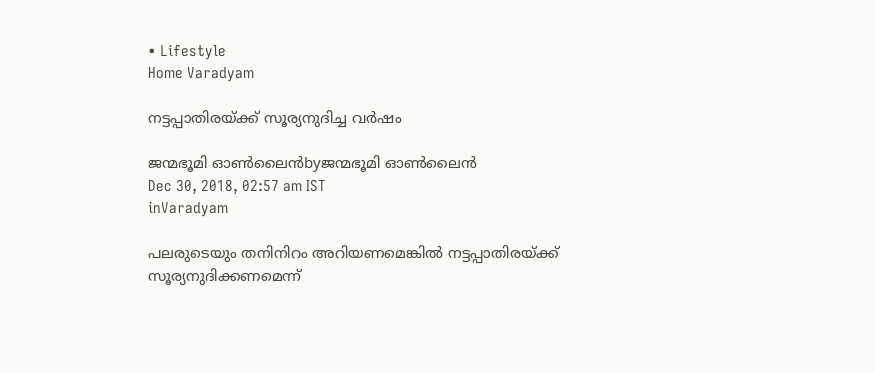• Lifestyle
Home Varadyam

നട്ടപ്പാതിരയ്‌ക്ക് സൂര്യനുദിച്ച വര്‍ഷം

ജന്മഭൂമി ഓണ്‍ലൈന്‍byജന്മഭൂമി ഓണ്‍ലൈന്‍
Dec 30, 2018, 02:57 am IST
inVaradyam

പലരുടെയും തനിനിറം അറിയണമെങ്കില്‍ നട്ടപ്പാതിരയ്‌ക്ക് സൂര്യനുദിക്കണമെന്ന്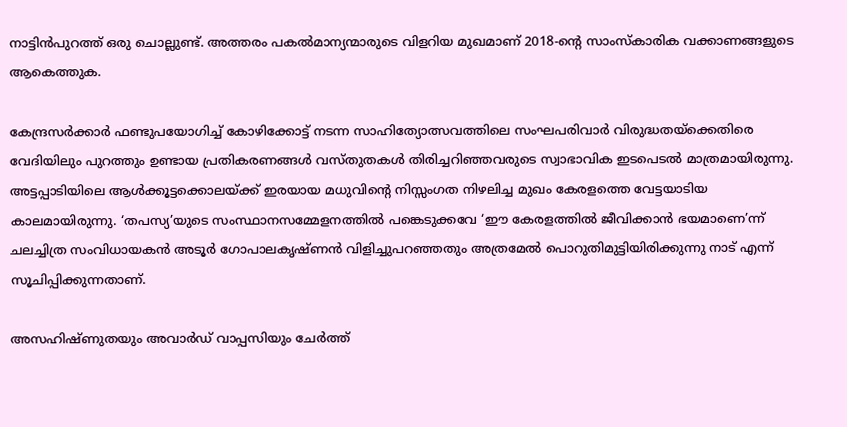നാട്ടിന്‍പുറത്ത് ഒരു ചൊല്ലുണ്ട്. അത്തരം പകല്‍മാന്യന്മാരുടെ വിളറിയ മുഖമാണ് 2018-ന്റെ സാംസ്‌കാരിക വക്കാണങ്ങളുടെ ആകെത്തുക.

കേന്ദ്രസര്‍ക്കാര്‍ ഫണ്ടുപയോഗിച്ച് കോഴിക്കോട്ട് നടന്ന സാഹിത്യോത്സവത്തിലെ സംഘപരിവാര്‍ വിരുദ്ധതയ്‌ക്കെതിരെ വേദിയിലും പുറത്തും ഉണ്ടായ പ്രതികരണങ്ങള്‍ വസ്തുതകള്‍ തിരിച്ചറിഞ്ഞവരുടെ സ്വാഭാവിക ഇടപെടല്‍ മാത്രമായിരുന്നു. അട്ടപ്പാടിയിലെ ആള്‍ക്കൂട്ടക്കൊലയ്‌ക്ക് ഇരയായ മധുവിന്റെ നിസ്സംഗത നിഴലിച്ച മുഖം കേരളത്തെ വേട്ടയാടിയ കാലമായിരുന്നു. ‘തപസ്യ’യുടെ സംസ്ഥാനസമ്മേളനത്തില്‍ പങ്കെടുക്കവേ ‘ഈ കേരളത്തില്‍ ജീവിക്കാന്‍ ഭയമാണെ’ന്ന് ചലച്ചിത്ര സംവിധായകന്‍ അടൂര്‍ ഗോപാലകൃഷ്ണന്‍ വിളിച്ചുപറഞ്ഞതും അത്രമേല്‍ പൊറുതിമുട്ടിയിരിക്കുന്നു നാട് എന്ന് സൂചിപ്പിക്കുന്നതാണ്.

അസഹിഷ്ണുതയും അവാര്‍ഡ് വാപ്പസിയും ചേര്‍ത്ത്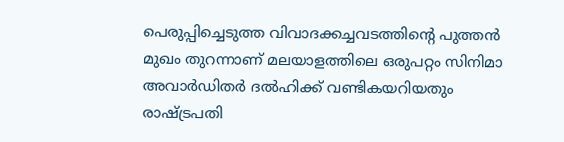പെരുപ്പിച്ചെടുത്ത വിവാദക്കച്ചവടത്തിന്റെ പുത്തന്‍ മുഖം തുറന്നാണ് മലയാളത്തിലെ ഒരുപറ്റം സിനിമാ അവാര്‍ഡിതര്‍ ദല്‍ഹിക്ക് വണ്ടികയറിയതും രാഷ്‌ട്രപതി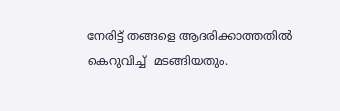നേരിട്ട് തങ്ങളെ ആദരിക്കാത്തതില്‍ കെറുവിച്ച്  മടങ്ങിയതും.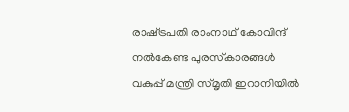രാഷ്‌ട്രപതി രാംനാഥ് കോവിന്ദ് നല്‍കേണ്ട പുരസ്‌കാരങ്ങള്‍ വകുപ്പ് മന്ത്രി സ്മൃതി ഇറാനിയില്‍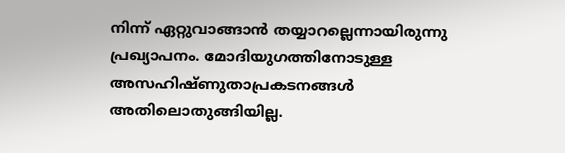നിന്ന് ഏറ്റുവാങ്ങാന്‍ തയ്യാറല്ലെന്നായിരുന്നു പ്രഖ്യാപനം. മോദിയുഗത്തിനോടുള്ള അസഹിഷ്ണുതാപ്രകടനങ്ങള്‍ അതിലൊതുങ്ങിയില്ല.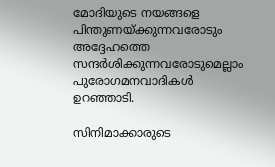മോദിയുടെ നയങ്ങളെ പിന്തുണയ്‌ക്കുന്നവരോടും അദ്ദേഹത്തെ സന്ദര്‍ശിക്കുന്നവരോടുമെല്ലാം പുരോഗമനവാദികള്‍ ഉറഞ്ഞാടി.

സിനിമാക്കാരുടെ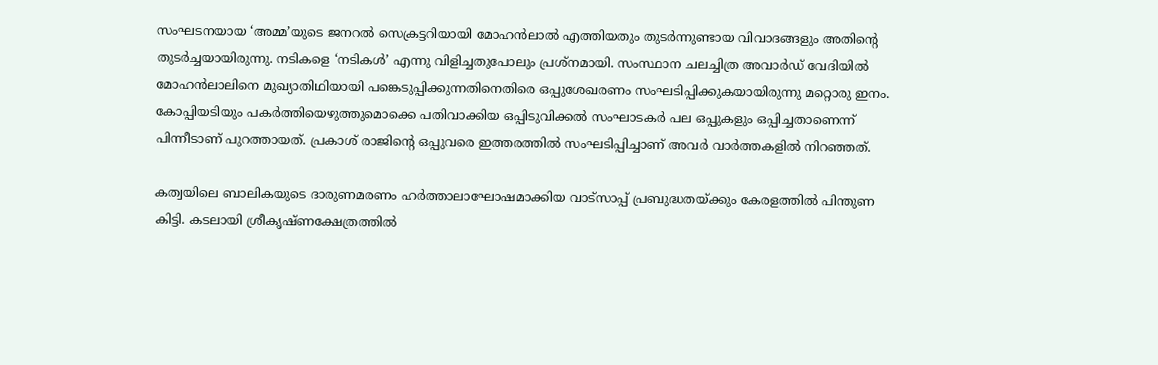സംഘടനയായ ‘അമ്മ’യുടെ ജനറല്‍ സെക്രട്ടറിയായി മോഹന്‍ലാല്‍ എത്തിയതും തുടര്‍ന്നുണ്ടായ വിവാദങ്ങളും അതിന്റെ തുടര്‍ച്ചയായിരുന്നു. നടികളെ ‘നടികള്‍’ എന്നു വിളിച്ചതുപോലും പ്രശ്‌നമായി. സംസ്ഥാന ചലച്ചിത്ര അവാര്‍ഡ് വേദിയില്‍ മോഹന്‍ലാലിനെ മുഖ്യാതിഥിയായി പങ്കെടുപ്പിക്കുന്നതിനെതിരെ ഒപ്പുശേഖരണം സംഘടിപ്പിക്കുകയായിരുന്നു മറ്റൊരു ഇനം.  കോപ്പിയടിയും പകര്‍ത്തിയെഴുത്തുമൊക്കെ പതിവാക്കിയ ഒപ്പിടുവിക്കല്‍ സംഘാടകര്‍ പല ഒപ്പുകളും ഒപ്പിച്ചതാണെന്ന് പിന്നീടാണ് പുറത്തായത്. പ്രകാശ് രാജിന്റെ ഒപ്പുവരെ ഇത്തരത്തില്‍ സംഘടിപ്പിച്ചാണ് അവര്‍ വാര്‍ത്തകളില്‍ നിറഞ്ഞത്.

കത്വയിലെ ബാലികയുടെ ദാരുണമരണം ഹര്‍ത്താലാഘോഷമാക്കിയ വാട്‌സാപ്പ് പ്രബുദ്ധതയ്‌ക്കും കേരളത്തില്‍ പിന്തുണ കിട്ടി. കടലായി ശ്രീകൃഷ്ണക്ഷേത്രത്തില്‍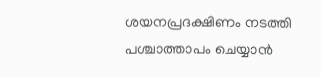ശയനപ്രദക്ഷിണം നടത്തി പശ്ചാത്താപം ചെയ്യാന്‍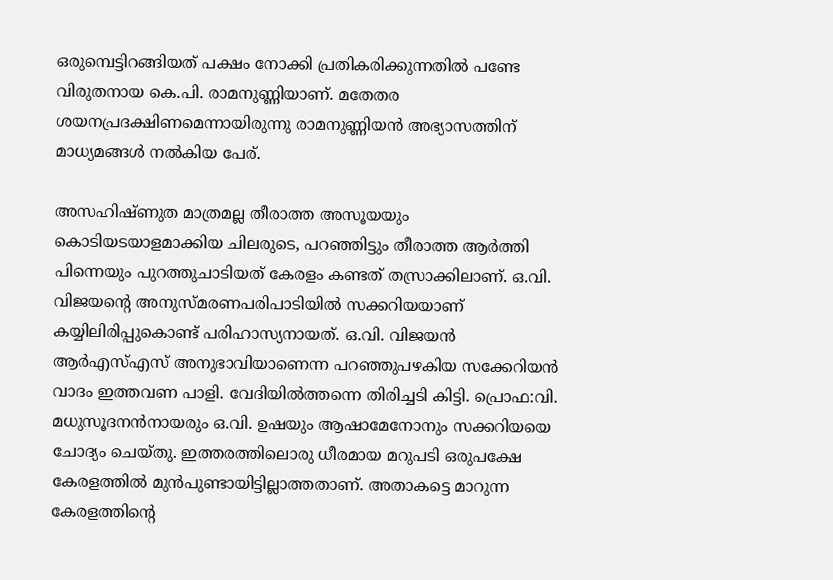ഒരുമ്പെട്ടിറങ്ങിയത് പക്ഷം നോക്കി പ്രതികരിക്കുന്നതില്‍ പണ്ടേ വിരുതനായ കെ.പി. രാമനുണ്ണിയാണ്. മതേതര ശയനപ്രദക്ഷിണമെന്നായിരുന്നു രാമനുണ്ണിയന്‍ അഭ്യാസത്തിന് മാധ്യമങ്ങള്‍ നല്‍കിയ പേര്.

അസഹിഷ്ണുത മാത്രമല്ല തീരാത്ത അസൂയയും കൊടിയടയാളമാക്കിയ ചിലരുടെ, പറഞ്ഞിട്ടും തീരാത്ത ആര്‍ത്തി പിന്നെയും പുറത്തുചാടിയത് കേരളം കണ്ടത് തസ്രാക്കിലാണ്. ഒ.വി. വിജയന്റെ അനുസ്മരണപരിപാടിയില്‍ സക്കറിയയാണ് കയ്യിലിരിപ്പുകൊണ്ട് പരിഹാസ്യനായത്. ഒ.വി. വിജയന്‍ ആര്‍എസ്എസ് അനുഭാവിയാണെന്ന പറഞ്ഞുപഴകിയ സക്കേറിയന്‍ വാദം ഇത്തവണ പാളി. വേദിയില്‍ത്തന്നെ തിരിച്ചടി കിട്ടി. പ്രൊഫ:വി. മധുസൂദനന്‍നായരും ഒ.വി. ഉഷയും ആഷാമേനോനും സക്കറിയയെ ചോദ്യം ചെയ്തു. ഇത്തരത്തിലൊരു ധീരമായ മറുപടി ഒരുപക്ഷേ കേരളത്തില്‍ മുന്‍പുണ്ടായിട്ടില്ലാത്തതാണ്. അതാകട്ടെ മാറുന്ന കേരളത്തിന്റെ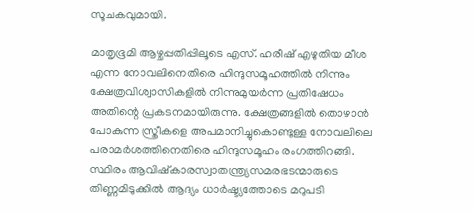സൂചകവുമായി.

മാതൃഭൂമി ആഴ്ചപ്പതിപ്പിലൂടെ എസ്. ഹരീഷ് എഴുതിയ മീശ എന്ന നോവലിനെതിരെ ഹിന്ദുസമൂഹത്തില്‍ നിന്നും ക്ഷേത്രവിശ്വാസികളില്‍ നിന്നുമുയര്‍ന്ന പ്രതിഷേധം അതിന്റെ പ്രകടനമായിരുന്നു. ക്ഷേത്രങ്ങളില്‍ തൊഴാന്‍ പോകുന്ന സ്ത്രീകളെ അപമാനിച്ചുകൊണ്ടുള്ള നോവലിലെ പരാമര്‍ശത്തിനെതിരെ ഹിന്ദുസമൂഹം രംഗത്തിറങ്ങി. സ്ഥിരം ആവിഷ്‌കാരസ്വാതന്ത്ര്യസമരഭടന്മാരുടെ തിണ്ണമിടുക്കില്‍ ആദ്യം ധാര്‍ഷ്ട്യത്തോടെ മറുപടി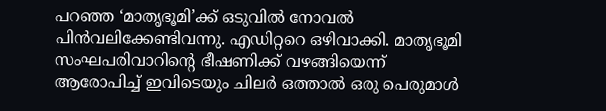പറഞ്ഞ ‘മാതൃഭൂമി’ക്ക് ഒടുവില്‍ നോവല്‍ പിന്‍വലിക്കേണ്ടിവന്നു. എഡിറ്ററെ ഒഴിവാക്കി. മാതൃഭൂമി സംഘപരിവാറിന്റെ ഭീഷണിക്ക് വഴങ്ങിയെന്ന് ആരോപിച്ച് ഇവിടെയും ചിലര്‍ ഒത്താല്‍ ഒരു പെരുമാള്‍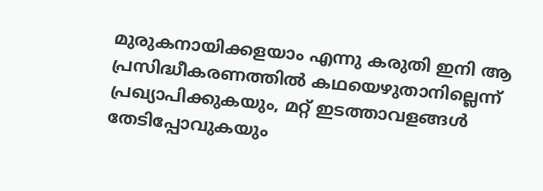മുരുകനായിക്കളയാം എന്നു കരുതി ഇനി ആ പ്രസിദ്ധീകരണത്തില്‍ കഥയെഴുതാനില്ലെന്ന് പ്രഖ്യാപിക്കുകയും, മറ്റ് ഇടത്താവളങ്ങള്‍ തേടിപ്പോവുകയും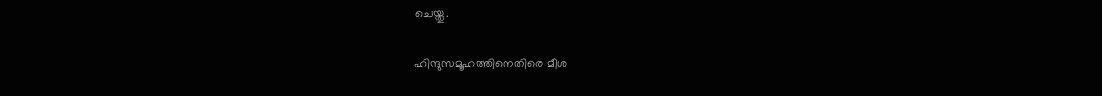ചെയ്തു.

ഹിന്ദുസമൂഹത്തിനെതിരെ മീശ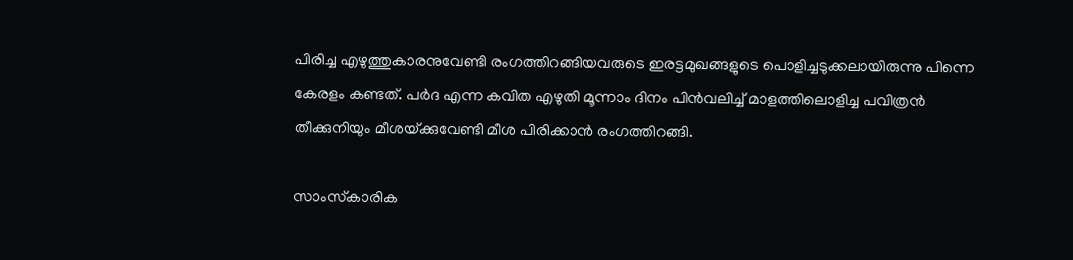പിരിച്ച എഴുത്തുകാരനുവേണ്ടി രംഗത്തിറങ്ങിയവരുടെ ഇരട്ടമുഖങ്ങളുടെ പൊളിച്ചടുക്കലായിരുന്നു പിന്നെ കേരളം കണ്ടത്. പര്‍ദ എന്ന കവിത എഴുതി മൂന്നാം ദിനം പിന്‍വലിച്ച് മാളത്തിലൊളിച്ച പവിത്രന്‍ തീക്കുനിയും മീശയ്‌ക്കുവേണ്ടി മീശ പിരിക്കാന്‍ രംഗത്തിറങ്ങി.

സാംസ്‌കാരിക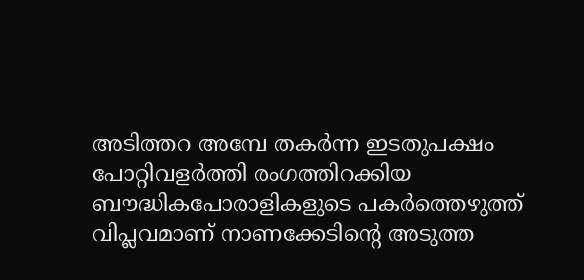അടിത്തറ അമ്പേ തകര്‍ന്ന ഇടതുപക്ഷം പോറ്റിവളര്‍ത്തി രംഗത്തിറക്കിയ ബൗദ്ധികപോരാളികളുടെ പകര്‍ത്തെഴുത്ത് വിപ്ലവമാണ് നാണക്കേടിന്റെ അടുത്ത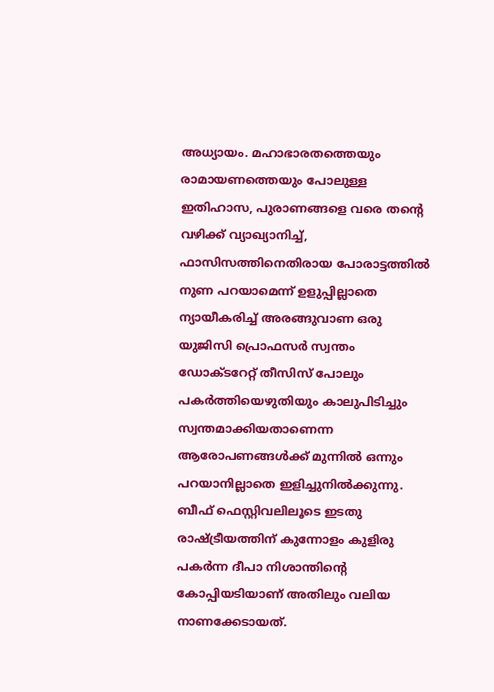അധ്യായം. മഹാഭാരതത്തെയും രാമായണത്തെയും പോലുള്ള ഇതിഹാസ, പുരാണങ്ങളെ വരെ തന്റെ വഴിക്ക് വ്യാഖ്യാനിച്ച്, ഫാസിസത്തിനെതിരായ പോരാട്ടത്തില്‍ നുണ പറയാമെന്ന് ഉളുപ്പില്ലാതെ ന്യായീകരിച്ച് അരങ്ങുവാണ ഒരു യുജിസി പ്രൊഫസര്‍ സ്വന്തം ഡോക്ടറേറ്റ് തീസിസ് പോലും പകര്‍ത്തിയെഴുതിയും കാലുപിടിച്ചും സ്വന്തമാക്കിയതാണെന്ന ആരോപണങ്ങള്‍ക്ക് മുന്നില്‍ ഒന്നും പറയാനില്ലാതെ ഇളിച്ചുനില്‍ക്കുന്നു. ബീഫ് ഫെസ്റ്റിവലിലൂടെ ഇടതു രാഷ്‌ട്രീയത്തിന് കുന്നോളം കുളിരു പകര്‍ന്ന ദീപാ നിശാന്തിന്റെ കോപ്പിയടിയാണ് അതിലും വലിയ നാണക്കേടായത്.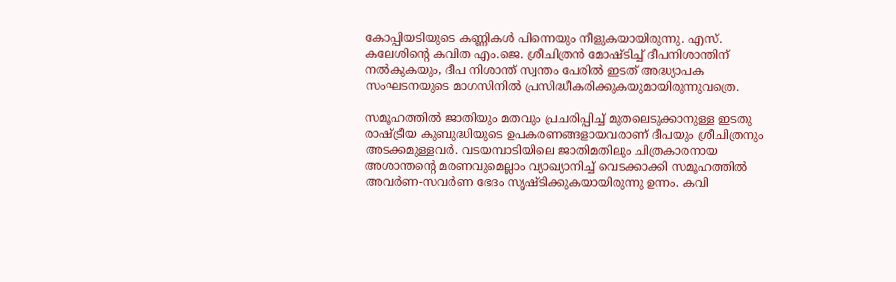കോപ്പിയടിയുടെ കണ്ണികള്‍ പിന്നെയും നീളുകയായിരുന്നു. എസ്. കലേശിന്റെ കവിത എം.ജെ. ശ്രീചിത്രന്‍ മോഷ്ടിച്ച് ദീപനിശാന്തിന് നല്‍കുകയും, ദീപ നിശാന്ത് സ്വന്തം പേരില്‍ ഇടത് അദ്ധ്യാപക സംഘടനയുടെ മാഗസിനില്‍ പ്രസിദ്ധീകരിക്കുകയുമായിരുന്നുവത്രെ.

സമൂഹത്തില്‍ ജാതിയും മതവും പ്രചരിപ്പിച്ച് മുതലെടുക്കാനുള്ള ഇടതു രാഷ്‌ട്രീയ കുബുദ്ധിയുടെ ഉപകരണങ്ങളായവരാണ് ദീപയും ശ്രീചിത്രനും അടക്കമുള്ളവര്‍. വടയമ്പാടിയിലെ ജാതിമതിലും ചിത്രകാരനായ അശാന്തന്റെ മരണവുമെല്ലാം വ്യാഖ്യാനിച്ച് വെടക്കാക്കി സമൂഹത്തില്‍ അവര്‍ണ-സവര്‍ണ ഭേദം സൃഷ്ടിക്കുകയായിരുന്നു ഉന്നം. കവി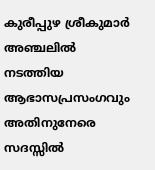കുരീപ്പുഴ ശ്രീകുമാര്‍ അഞ്ചലില്‍ നടത്തിയ ആഭാസപ്രസംഗവും അതിനുനേരെ സദസ്സില്‍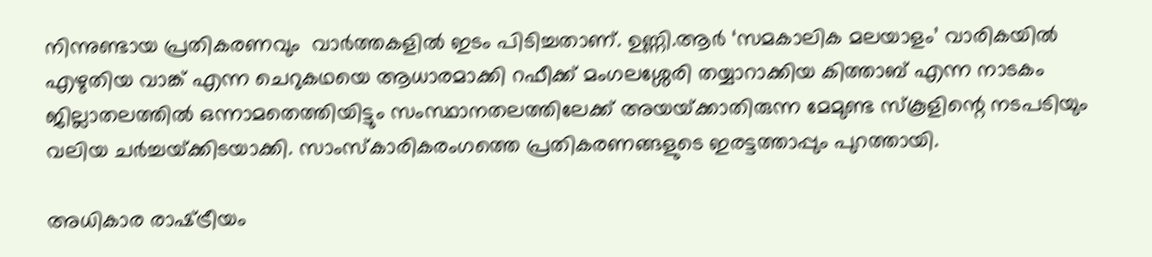നിന്നുണ്ടായ പ്രതികരണവും  വാര്‍ത്തകളില്‍ ഇടം പിടിച്ചതാണ്. ഉണ്ണി.ആര്‍ ‘സമകാലിക മലയാളം’ വാരികയില്‍ എഴുതിയ വാങ്ക് എന്ന ചെറുകഥയെ ആധാരമാക്കി റഫീക്ക് മംഗലശ്ശേരി തയ്യാറാക്കിയ കിത്താബ് എന്ന നാടകം ജില്ലാതലത്തില്‍ ഒന്നാമതെത്തിയിട്ടും സംസ്ഥാനതലത്തിലേക്ക് അയയ്‌ക്കാതിരുന്ന മേമുണ്ട സ്‌കൂളിന്റെ നടപടിയും വലിയ ചര്‍ച്ചയ്‌ക്കിടയാക്കി. സാംസ്‌കാരികരംഗത്തെ പ്രതികരണങ്ങളുടെ ഇരട്ടത്താപ്പും പുറത്തായി.

അധികാര രാഷ്‌ട്രീയം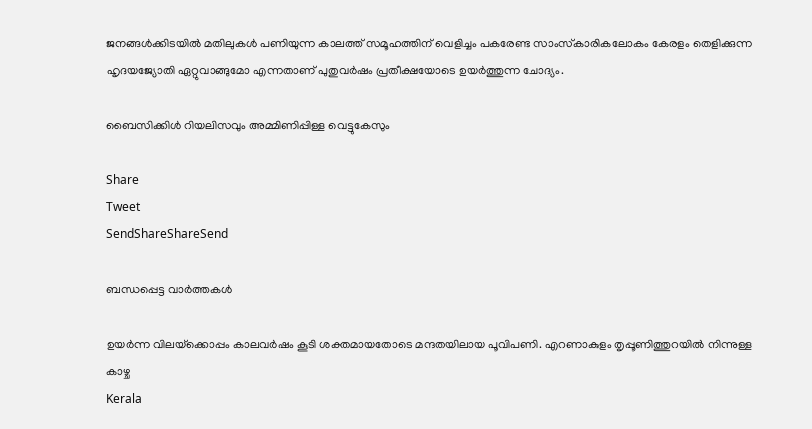ജനങ്ങള്‍ക്കിടയില്‍ മതിലുകള്‍ പണിയുന്ന കാലത്ത് സമൂഹത്തിന് വെളിച്ചം പകരേണ്ട സാംസ്‌കാരികലോകം കേരളം തെളിക്കുന്ന ഹൃദയജ്യോതി ഏറ്റുവാങ്ങുമോ എന്നതാണ് പുതുവര്‍ഷം പ്രതീക്ഷയോടെ ഉയര്‍ത്തുന്ന ചോദ്യം.

ബൈസിക്കിള്‍ റിയലിസവും അമ്മിണിപ്പിള്ള വെട്ടുകേസും

Share
Tweet
SendShareShareSend

ബന്ധപ്പെട്ട വാര്‍ത്തകള്‍

ഉയര്‍ന്ന വിലയ്‌ക്കൊപ്പം കാലവര്‍ഷം കൂടി ശക്തമായതോടെ മന്ദതയിലായ പൂവിപണി. എറണാകുളം തൃപ്പൂണിത്തുറയില്‍ നിന്നുള്ള കാഴ്ച
Kerala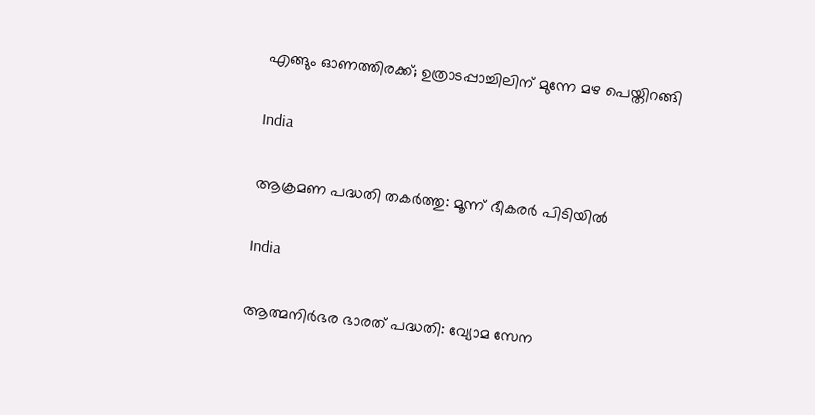എങ്ങും ഓണത്തിരക്ക്; ഉത്രാടപ്പാച്ചിലിന് മുന്നേ മഴ പെയ്തിറങ്ങി

India

ആക്രമണ പദ്ധതി തകര്‍ത്തു: മൂന്ന് ഭീകരര്‍ പിടിയില്‍

India

ആത്മനിര്‍ഭര ഭാരത് പദ്ധതി: വ്യോമ സേന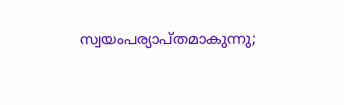സ്വയംപര്യാപ്തമാകുന്നു;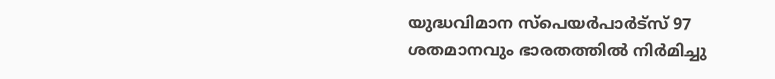യുദ്ധവിമാന സ്പെയര്‍പാര്‍ട്സ് 97 ശതമാനവും ഭാരതത്തില്‍ നിര്‍മിച്ചു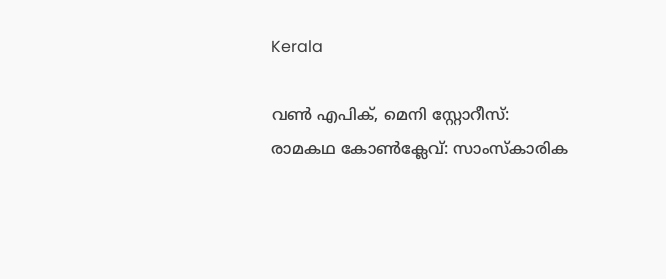Kerala

വണ്‍ എപിക്, മെനി സ്റ്റോറീസ്: രാമകഥ കോണ്‍ക്ലേവ്: സാംസ്‌കാരിക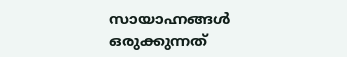സായാഹ്നങ്ങള്‍ ഒരുക്കുന്നത്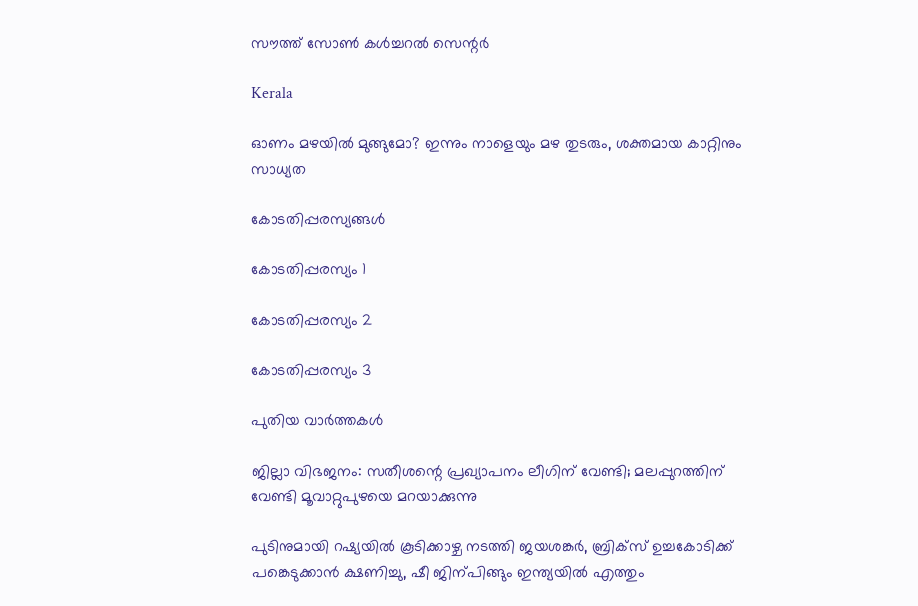സൗത്ത് സോണ്‍ കള്‍ച്ചറല്‍ സെന്റര്‍

Kerala

ഓണം മഴയില്‍ മുങ്ങുമോ? ഇന്നും നാളെയും മഴ തുടരും, ശക്തമായ കാറ്റിനും സാധ്യത

കോടതിപ്പരസ്യങ്ങള്‍

കോടതിപ്പരസ്യം 1

കോടതിപ്പരസ്യം 2

കോടതിപ്പരസ്യം 3

പുതിയ വാര്‍ത്തകള്‍

ജില്ലാ വിഭജനം: സതീശന്റെ പ്രഖ്യാപനം ലീഗിന് വേണ്ടി; മലപ്പുറത്തിന് വേണ്ടി മൂവാറ്റുപുഴയെ മറയാക്കുന്നു

പുടിനുമായി റഷ്യയില്‍ കൂടിക്കാഴ്ച നടത്തി ജയശങ്കര്‍, ബ്രിക്സ് ഉച്ചകോടിക്ക് പങ്കെടുക്കാന്‍ ക്ഷണിച്ചു, ഷീ ജിന‍്പിങ്ങും ഇന്ത്യയില്‍ എത്തും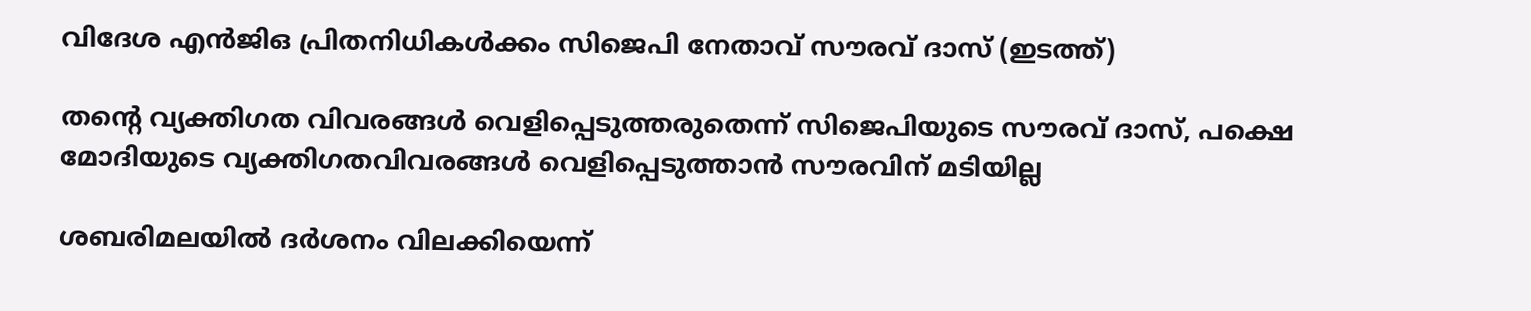വിദേശ എന്‍ജിഒ പ്രിതനിധികള്‍ക്കം സിജെപി നേതാവ് സൗരവ് ദാസ് (ഇടത്ത്)

തന്റെ വ്യക്തിഗത വിവരങ്ങള്‍ വെളിപ്പെടുത്തരുതെന്ന് സിജെപിയുടെ സൗരവ് ദാസ്, പക്ഷെ മോദിയുടെ വ്യക്തിഗതവിവരങ്ങള്‍ വെളിപ്പെടുത്താന്‍ സൗരവിന് മടിയില്ല

ശബരിമലയില്‍ ദര്‍ശനം വിലക്കിയെന്ന്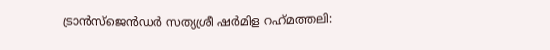ട്രാന്‍സ്ജെന്‍ഡര്‍ സത്യശ്രീ ഷര്‍മിള റഹ്‌മത്തലി: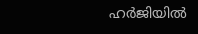ഹര്‍ജിയില്‍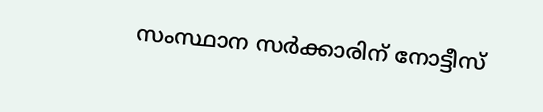സംസ്ഥാന സര്‍ക്കാരിന് നോട്ടീസ്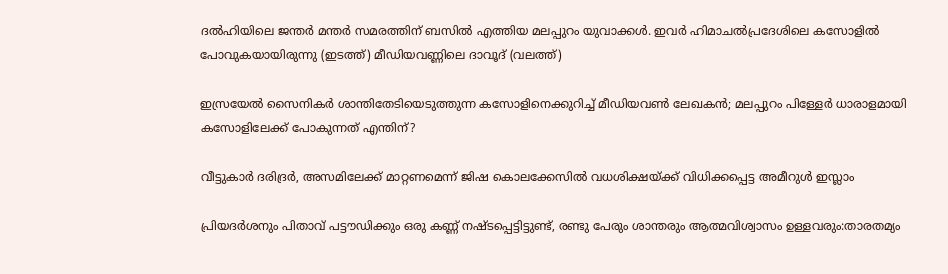ദല്‍ഹിയിലെ ജന്തര്‍ മന്തര്‍ സമരത്തിന് ബസില്‍ എത്തിയ മലപ്പുറം യുവാക്കള്‍. ഇവര്‍ ഹിമാചല്‍പ്രദേശിലെ കസോളില്‍ പോവുകയായിരുന്നു (ഇടത്ത്) മീഡിയവണ്ണിലെ ദാവൂദ് (വലത്ത്)

ഇസ്രയേല്‍ സൈനികര്‍ ശാന്തിതേടിയെടുത്തുന്ന കസോളിനെക്കുറിച്ച് മീഡിയവണ്‍ ലേഖകന്‍; മലപ്പുറം പിള്ളേര്‍ ധാരാളമായി കസോളിലേക്ക് പോകുന്നത് എന്തിന്?

വീട്ടുകാര്‍ ദരിദ്രര്‍, അസമിലേക്ക് മാറ്റണമെന്ന് ജിഷ കൊലക്കേസില്‍ വധശിക്ഷയ്‌ക്ക് വിധിക്കപ്പെട്ട അമീറുള്‍ ഇസ്ലാം

പ്രിയദര്‍ശനും പിതാവ് പട്ടൗഡിക്കും ഒരു കണ്ണ് നഷ്ടപ്പെട്ടിട്ടുണ്ട്, രണ്ടു പേരും ശാന്തരും ആത്മവിശ്വാസം ഉള്ളവരും:താരതമ്യം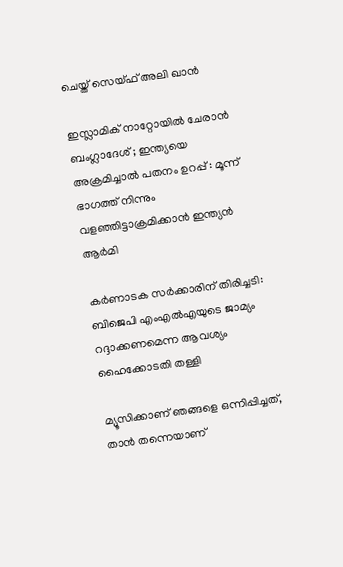ചെയ്ത് സെയ്ഫ് അലി ഖാൻ

ഇസ്ലാമിക് നാറ്റോയിൽ ചേരാൻ ബംഗ്ലാദേശ് ; ഇന്ത്യയെ അക്രമിച്ചാൽ പതനം ഉറപ്പ് : മൂന്ന് ഭാഗത്ത് നിന്നും വളഞ്ഞിട്ടാക്രമിക്കാൻ ഇന്ത്യൻ ആർമി

കര്‍ണാടക സര്‍ക്കാരിന് തിരിച്ചടി: ബിജെപി എംഎല്‍എയുടെ ജാമ്യം റദ്ദാക്കണമെന്ന ആവശ്യം ഹൈക്കോടതി തള്ളി

മ്യൂസിക്കാണ് ഞങ്ങളെ ഒന്നിപ്പിച്ചത്, താൻ തന്നെയാണ്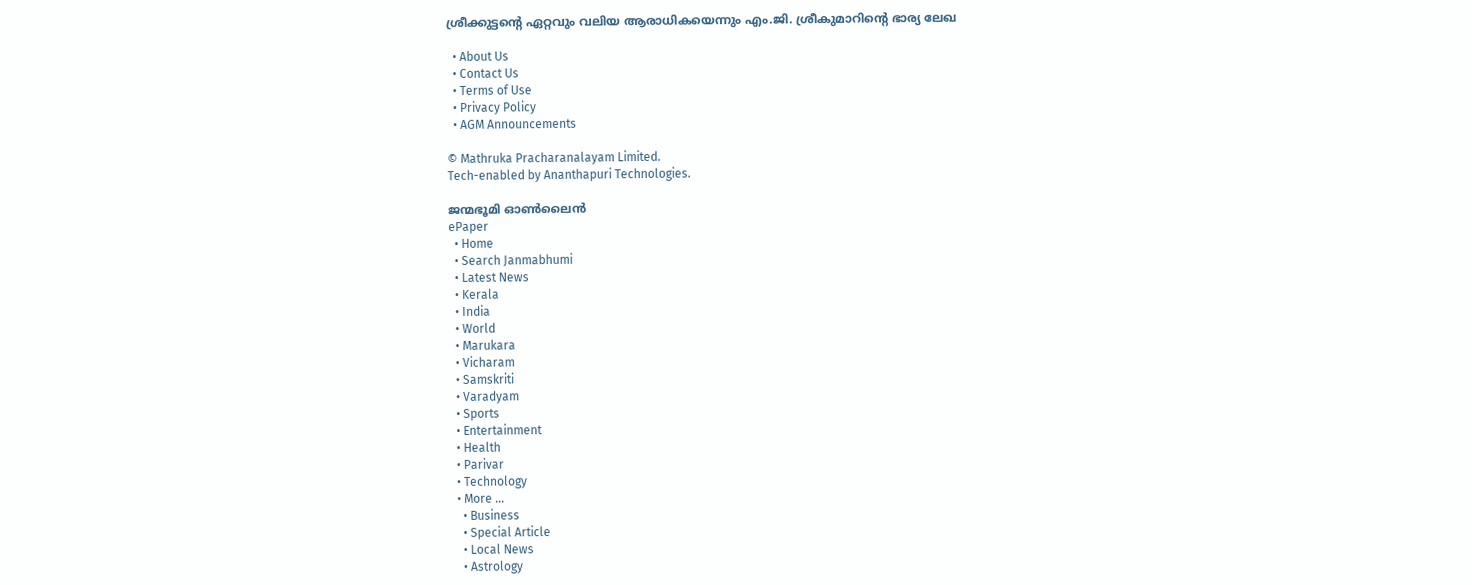ശ്രീക്കുട്ടന്റെ ഏറ്റവും വലിയ ആരാധികയെന്നും എം.ജി. ശ്രീകുമാറിന്റെ ഭാര്യ ലേഖ

  • About Us
  • Contact Us
  • Terms of Use
  • Privacy Policy
  • AGM Announcements

© Mathruka Pracharanalayam Limited.
Tech-enabled by Ananthapuri Technologies.

ജന്മഭൂമി ഓണ്‍ലൈന്‍
ePaper
  • Home
  • Search Janmabhumi
  • Latest News
  • Kerala
  • India
  • World
  • Marukara
  • Vicharam
  • Samskriti
  • Varadyam
  • Sports
  • Entertainment
  • Health
  • Parivar
  • Technology
  • More …
    • Business
    • Special Article
    • Local News
    • Astrology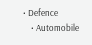• Defence
    • Automobile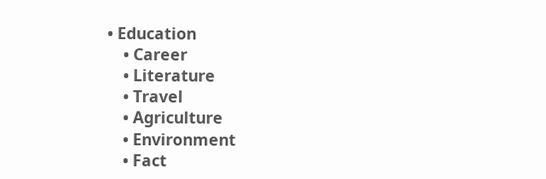• Education
    • Career
    • Literature
    • Travel
    • Agriculture
    • Environment
    • Fact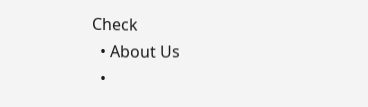Check
  • About Us
  •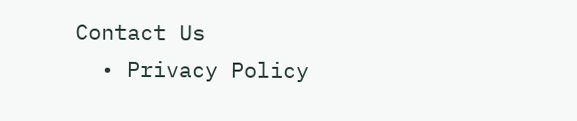Contact Us
  • Privacy Policy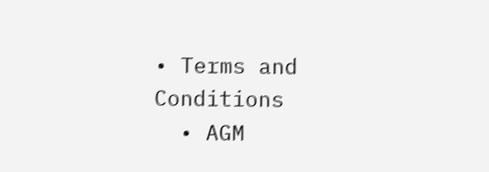• Terms and Conditions
  • AGM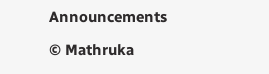Announcements

© Mathruka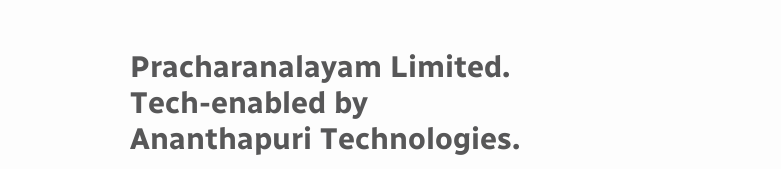Pracharanalayam Limited.
Tech-enabled by Ananthapuri Technologies.